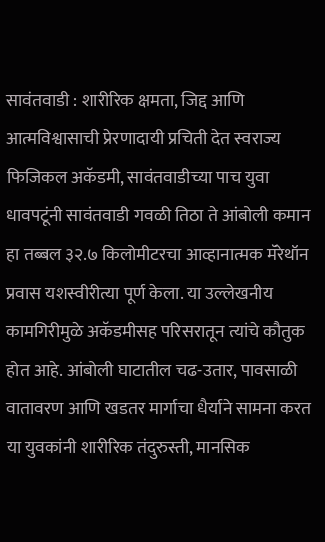सावंतवाडी : शारीरिक क्षमता, जिद्द आणि आत्मविश्वासाची प्रेरणादायी प्रचिती देत स्वराज्य फिजिकल अकॅडमी, सावंतवाडीच्या पाच युवा धावपटूंनी सावंतवाडी गवळी तिठा ते आंबोली कमान हा तब्बल ३२.७ किलोमीटरचा आव्हानात्मक मॅरेथॉन प्रवास यशस्वीरीत्या पूर्ण केला. या उल्लेखनीय कामगिरीमुळे अकॅडमीसह परिसरातून त्यांचे कौतुक होत आहे. आंबोली घाटातील चढ-उतार, पावसाळी वातावरण आणि खडतर मार्गाचा धैर्याने सामना करत या युवकांनी शारीरिक तंदुरुस्ती, मानसिक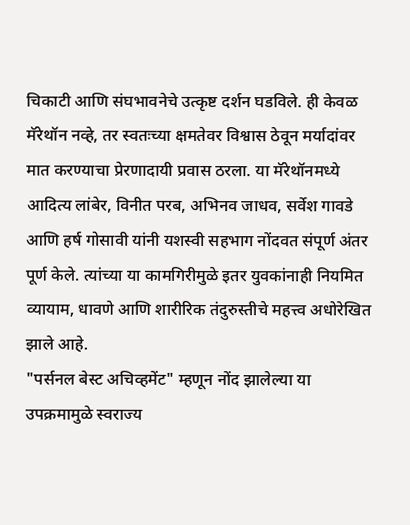चिकाटी आणि संघभावनेचे उत्कृष्ट दर्शन घडविले. ही केवळ मॅरेथॉन नव्हे, तर स्वतःच्या क्षमतेवर विश्वास ठेवून मर्यादांवर मात करण्याचा प्रेरणादायी प्रवास ठरला. या मॅरेथॉनमध्ये आदित्य लांबेर, विनीत परब, अभिनव जाधव, सर्वेश गावडे आणि हर्ष गोसावी यांनी यशस्वी सहभाग नोंदवत संपूर्ण अंतर पूर्ण केले. त्यांच्या या कामगिरीमुळे इतर युवकांनाही नियमित व्यायाम, धावणे आणि शारीरिक तंदुरुस्तीचे महत्त्व अधोरेखित झाले आहे.
"पर्सनल बेस्ट अचिव्हमेंट" म्हणून नोंद झालेल्या या उपक्रमामुळे स्वराज्य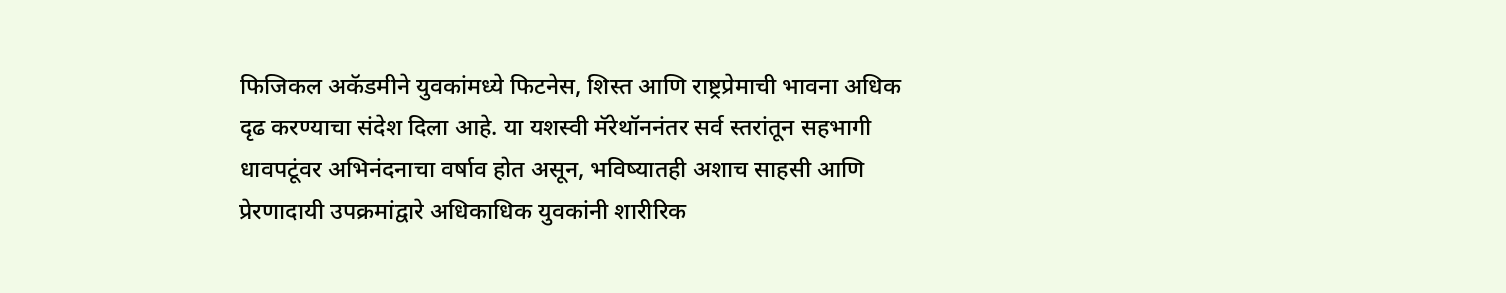फिजिकल अकॅडमीने युवकांमध्ये फिटनेस, शिस्त आणि राष्ट्रप्रेमाची भावना अधिक दृढ करण्याचा संदेश दिला आहे. या यशस्वी मॅरेथॉननंतर सर्व स्तरांतून सहभागी धावपटूंवर अभिनंदनाचा वर्षाव होत असून, भविष्यातही अशाच साहसी आणि प्रेरणादायी उपक्रमांद्वारे अधिकाधिक युवकांनी शारीरिक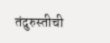तंदुरुस्तीची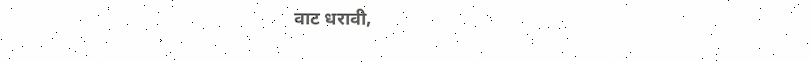वाट धरावी,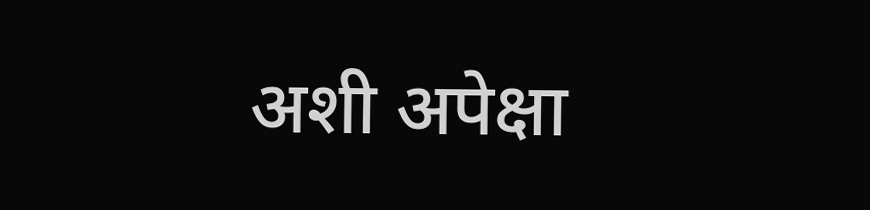अशी अपेक्षा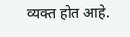व्यक्त होत आहे.